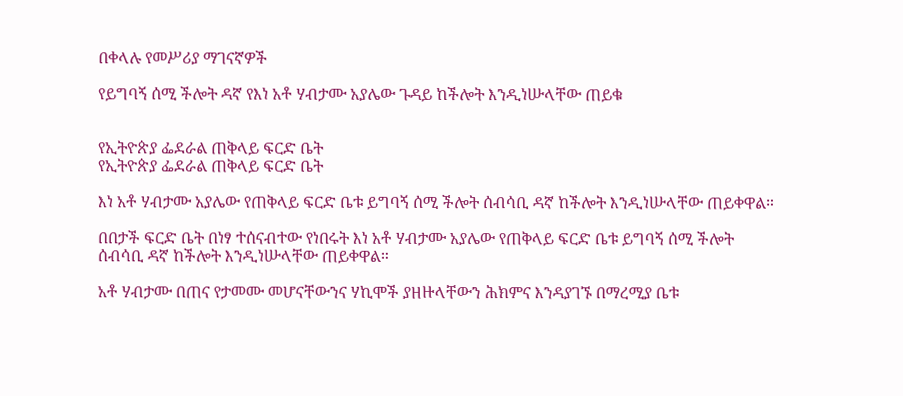በቀላሉ የመሥሪያ ማገናኛዎች

የይግባኝ ሰሚ ችሎት ዳኛ የእነ አቶ ሃብታሙ አያሌው ጉዳይ ከችሎት እንዲነሡላቸው ጠይቁ


የኢትዮጵያ ፌደራል ጠቅላይ ፍርድ ቤት
የኢትዮጵያ ፌደራል ጠቅላይ ፍርድ ቤት

እነ አቶ ሃብታሙ አያሌው የጠቅላይ ፍርድ ቤቱ ይግባኝ ሰሚ ችሎት ሰብሳቢ ዳኛ ከችሎት እንዲነሡላቸው ጠይቀዋል።

በበታች ፍርድ ቤት በነፃ ተሰናብተው የነበሩት እነ አቶ ሃብታሙ አያሌው የጠቅላይ ፍርድ ቤቱ ይግባኝ ሰሚ ችሎት ሰብሳቢ ዳኛ ከችሎት እንዲነሡላቸው ጠይቀዋል።

አቶ ሃብታሙ በጠና የታመሙ መሆናቸውንና ሃኪሞች ያዘዙላቸውን ሕክምና እንዳያገኙ በማረሚያ ቤቱ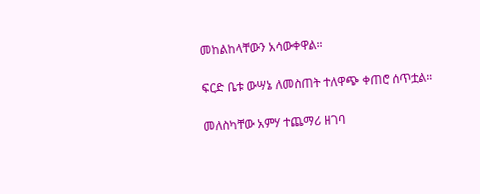መከልከላቸውን አሳውቀዋል።

ፍርድ ቤቱ ውሣኔ ለመስጠት ተለዋጭ ቀጠሮ ሰጥቷል።

መለስካቸው አምሃ ተጨማሪ ዘገባ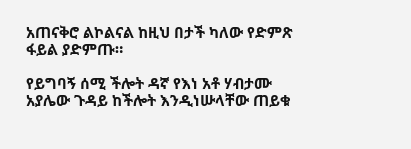አጠናቅሮ ልኮልናል ከዚህ በታች ካለው የድምጽ ፋይል ያድምጡ።

የይግባኝ ሰሚ ችሎት ዳኛ የእነ አቶ ሃብታሙ አያሌው ጉዳይ ከችሎት እንዲነሡላቸው ጠይቁ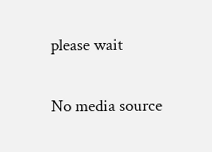please wait

No media source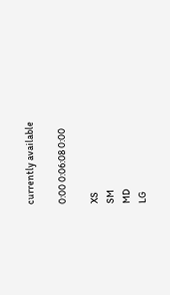currently available

0:00 0:06:08 0:00

XS
SM
MD
LG